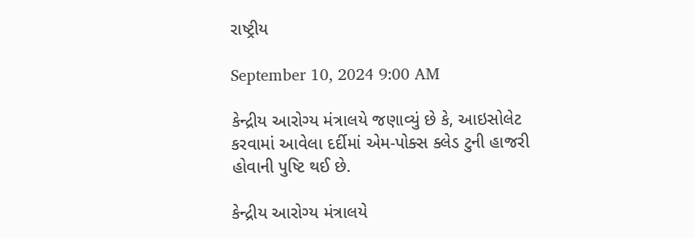રાષ્ટ્રીય

September 10, 2024 9:00 AM

કેન્દ્રીય આરોગ્ય મંત્રાલયે જણાવ્યું છે કે, આઇસોલેટ કરવામાં આવેલા દર્દીમાં એમ-પોક્સ ક્લેડ ટુની હાજરી હોવાની પુષ્ટિ થઈ છે.

કેન્દ્રીય આરોગ્ય મંત્રાલયે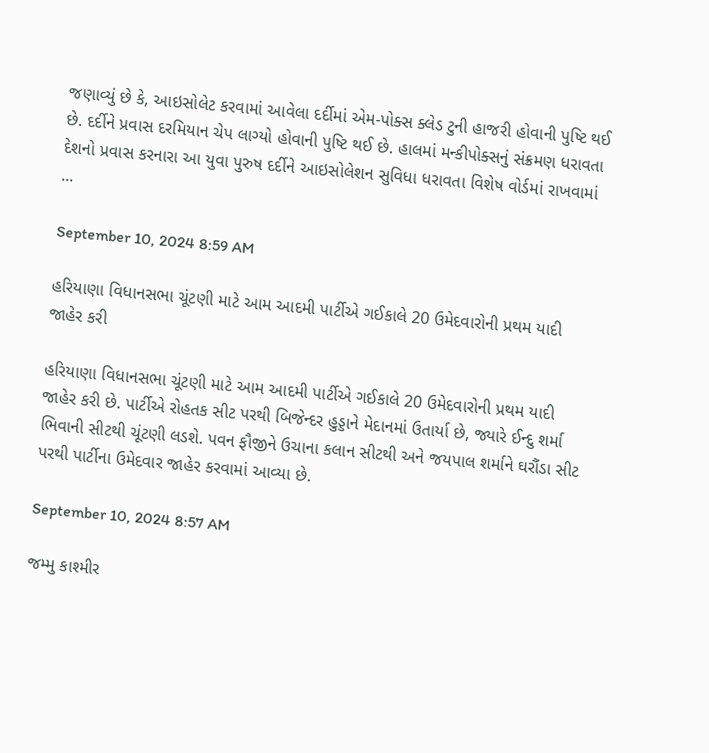જણાવ્યું છે કે, આઇસોલેટ કરવામાં આવેલા દર્દીમાં એમ-પોક્સ ક્લેડ ટુની હાજરી હોવાની પુષ્ટિ થઈ છે. દર્દીને પ્રવાસ દરમિયાન ચેપ લાગ્યો હોવાની પુષ્ટિ થઈ છે. હાલમાં મન્કીપોક્સનું સંક્રમણ ધરાવતા દેશનો પ્રવાસ કરનારા આ યુવા પુરુષ દર્દીને આઇસોલેશન સુવિધા ધરાવતા વિશેષ વોર્ડમાં રાખવામાં ...

September 10, 2024 8:59 AM

હરિયાણા વિધાનસભા ચૂંટણી માટે આમ આદમી પાર્ટીએ ગઈકાલે 20 ઉમેદવારોની પ્રથમ યાદી જાહેર કરી

હરિયાણા વિધાનસભા ચૂંટણી માટે આમ આદમી પાર્ટીએ ગઈકાલે 20 ઉમેદવારોની પ્રથમ યાદી જાહેર કરી છે. પાર્ટીએ રોહતક સીટ પરથી બિજેન્દર હુડ્ડાને મેદાનમાં ઉતાર્યા છે, જ્યારે ઈન્દુ શર્મા ભિવાની સીટથી ચૂંટણી લડશે. પવન ફૌજીને ઉચાના કલાન સીટથી અને જયપાલ શર્માને ઘરૌંડા સીટ પરથી પાર્ટીના ઉમેદવાર જાહેર કરવામાં આવ્યા છે.

September 10, 2024 8:57 AM

જમ્મુ કાશ્મીર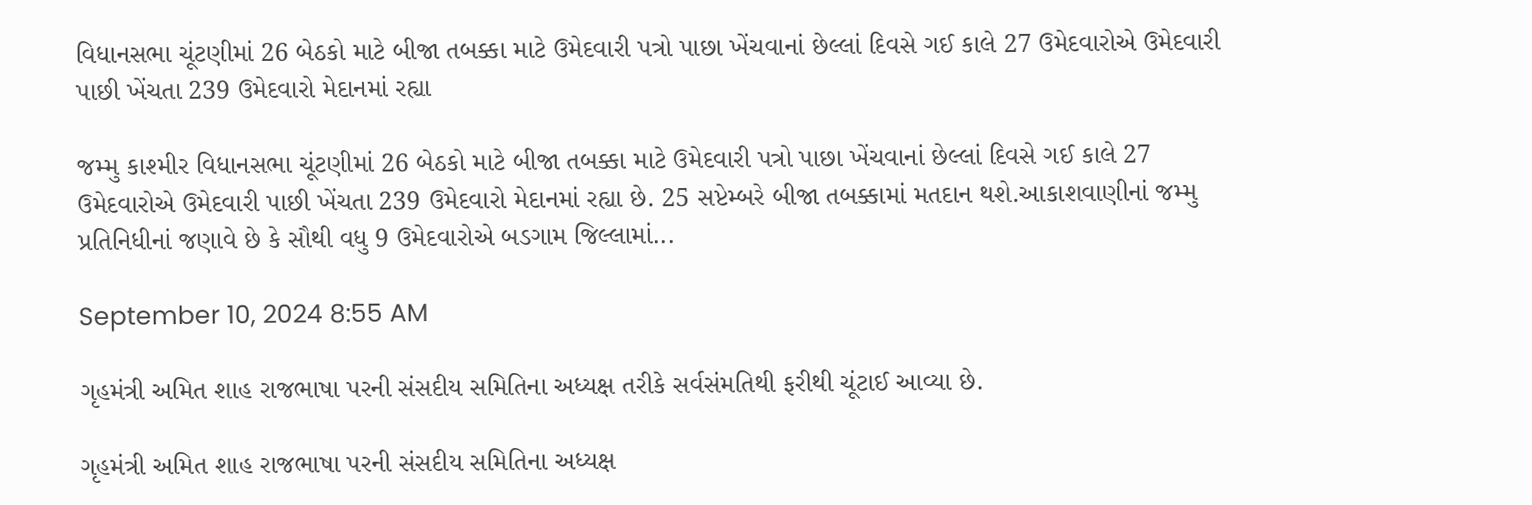વિધાનસભા ચૂંટણીમાં 26 બેઠકો માટે બીજા તબક્કા માટે ઉમેદવારી પત્રો પાછા ખેંચવાનાં છેલ્લાં દિવસે ગઈ કાલે 27 ઉમેદવારોએ ઉમેદવારી પાછી ખેંચતા 239 ઉમેદવારો મેદાનમાં રહ્યા

જમ્મુ કાશ્મીર વિધાનસભા ચૂંટણીમાં 26 બેઠકો માટે બીજા તબક્કા માટે ઉમેદવારી પત્રો પાછા ખેંચવાનાં છેલ્લાં દિવસે ગઈ કાલે 27 ઉમેદવારોએ ઉમેદવારી પાછી ખેંચતા 239 ઉમેદવારો મેદાનમાં રહ્યા છે. 25 સપ્ટેમ્બરે બીજા તબક્કામાં મતદાન થશે.આકાશવાણીનાં જમ્મુ પ્રતિનિધીનાં જણાવે છે કે સૌથી વધુ 9 ઉમેદવારોએ બડગામ જિલ્લામાં...

September 10, 2024 8:55 AM

ગૃહમંત્રી અમિત શાહ રાજભાષા પરની સંસદીય સમિતિના અધ્યક્ષ તરીકે સર્વસંમતિથી ફરીથી ચૂંટાઈ આવ્યા છે.

ગૃહમંત્રી અમિત શાહ રાજભાષા પરની સંસદીય સમિતિના અધ્યક્ષ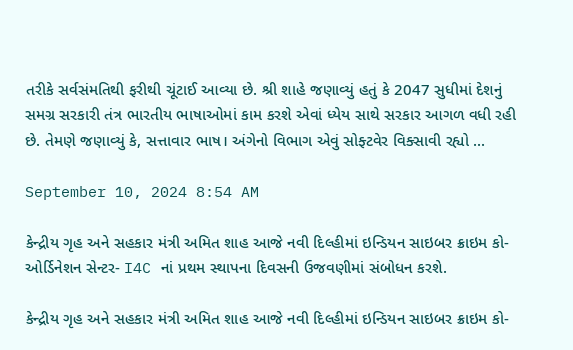તરીકે સર્વસંમતિથી ફરીથી ચૂંટાઈ આવ્યા છે. શ્રી શાહે જણાવ્યું હતું કે 2047 સુધીમાં દેશનું સમગ્ર સરકારી તંત્ર ભારતીય ભાષાઓમાં કામ કરશે એવાં ધ્યેય સાથે સરકાર આગળ વધી રહી છે. તેમણે જણાવ્યું કે, સત્તાવાર ભાષ। અંગેનો વિભાગ એવું સોફ્ટવેર વિક્સાવી રહ્યો ...

September 10, 2024 8:54 AM

કેન્દ્રીય ગૃહ અને સહકાર મંત્રી અમિત શાહ આજે નવી દિલ્હીમાં ઇન્ડિયન સાઇબર ક્રાઇમ કો-ઓર્ડિનેશન સેન્ટર- I4C નાં પ્રથમ સ્થાપના દિવસની ઉજવણીમાં સંબોધન કરશે.

કેન્દ્રીય ગૃહ અને સહકાર મંત્રી અમિત શાહ આજે નવી દિલ્હીમાં ઇન્ડિયન સાઇબર ક્રાઇમ કો-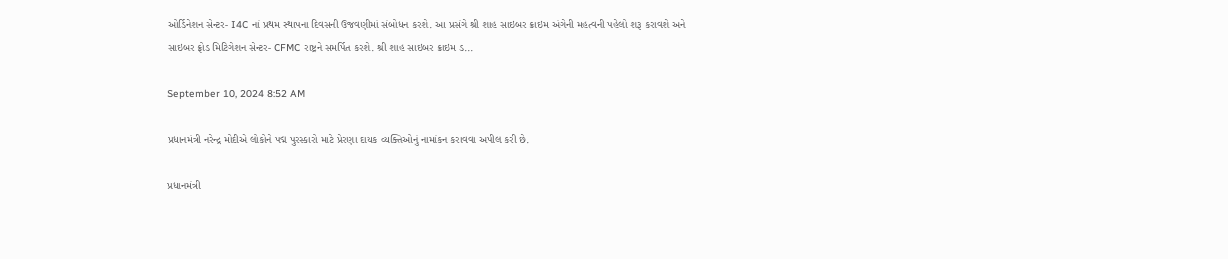ઓર્ડિનેશન સેન્ટર- I4C નાં પ્રથમ સ્થાપના દિવસની ઉજવણીમાં સંબોધન કરશે. આ પ્રસંગે શ્રી શાહ સાઇબર ક્રાઇમ અંગેની મહત્વની પહેલો શરૂ કરાવશે અને સાઇબર ફ્રોડ મિટિગેશન સેન્ટર- CFMC રાષ્ટ્રને સમર્પિત કરશે. શ્રી શાહ સાઇબર ક્રાઇમ ડ...

September 10, 2024 8:52 AM

પ્રધાનમંત્રી નરેન્દ્ર મોદીએ લોકોને પદ્મ પુરસ્કારો માટે પ્રેરણા દાયક વ્યક્તિઓનું નામાંકન કરાવવા અપીલ કરી છે.

પ્રધાનમંત્રી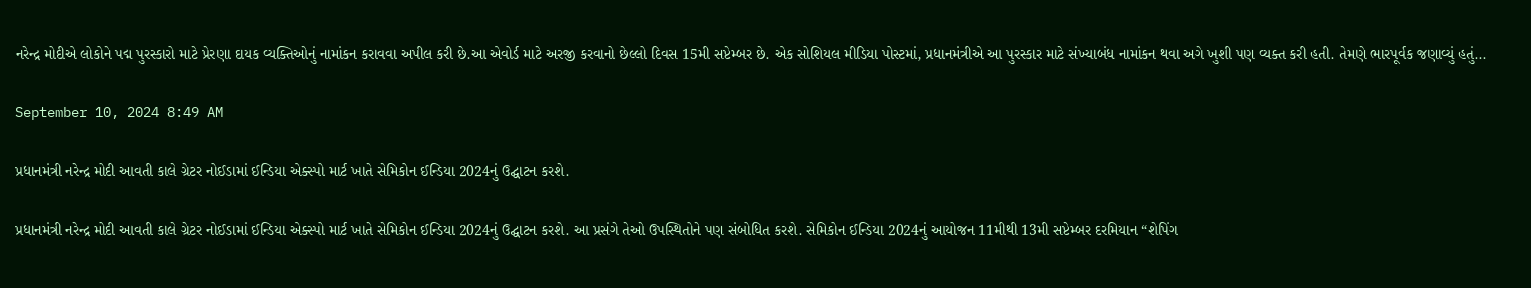નરેન્દ્ર મોદીએ લોકોને પદ્મ પુરસ્કારો માટે પ્રેરણા દાયક વ્યક્તિઓનું નામાંકન કરાવવા અપીલ કરી છે.આ એવોર્ડ માટે અરજી કરવાનો છેલ્લો દિવસ 15મી સપ્ટેમ્બર છે. એક સોશિયલ મીડિયા પોસ્ટમાં, પ્રધાનમંત્રીએ આ પુરસ્કાર માટે સંખ્યાબંધ નામાંકન થવા અગે ખુશી પણ વ્યક્ત કરી હતી. તેમણે ભારપૂર્વક જણાવ્યું હતું...

September 10, 2024 8:49 AM

પ્રધાનમંત્રી નરેન્દ્ર મોદી આવતી કાલે ગ્રેટર નોઈડામાં ઈન્ડિયા એક્સ્પો માર્ટ ખાતે સેમિકોન ઈન્ડિયા 2024નું ઉદ્ઘાટન કરશે.

પ્રધાનમંત્રી નરેન્દ્ર મોદી આવતી કાલે ગ્રેટર નોઈડામાં ઈન્ડિયા એક્સ્પો માર્ટ ખાતે સેમિકોન ઈન્ડિયા 2024નું ઉદ્ઘાટન કરશે. આ પ્રસંગે તેઓ ઉપસ્થિતોને પણ સંબોધિત કરશે. સેમિકોન ઈન્ડિયા 2024નું આયોજન 11મીથી 13મી સપ્ટેમ્બર દરમિયાન “શેપિંગ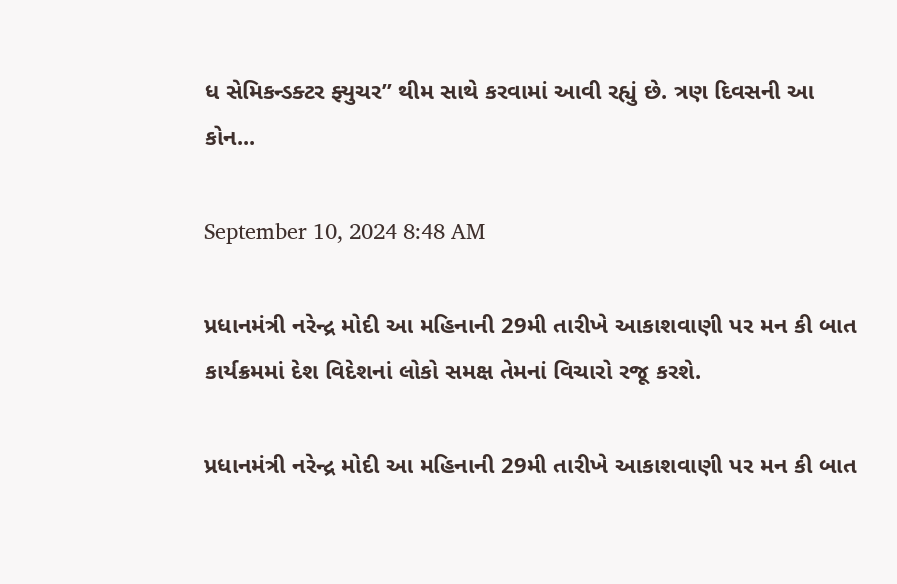ધ સેમિકન્ડક્ટર ફ્યુચર” થીમ સાથે કરવામાં આવી રહ્યું છે. ત્રણ દિવસની આ કોન...

September 10, 2024 8:48 AM

પ્રધાનમંત્રી નરેન્દ્ર મોદી આ મહિનાની 29મી તારીખે આકાશવાણી પર મન કી બાત કાર્યક્રમમાં દેશ વિદેશનાં લોકો સમક્ષ તેમનાં વિચારો રજૂ કરશે.

પ્રધાનમંત્રી નરેન્દ્ર મોદી આ મહિનાની 29મી તારીખે આકાશવાણી પર મન કી બાત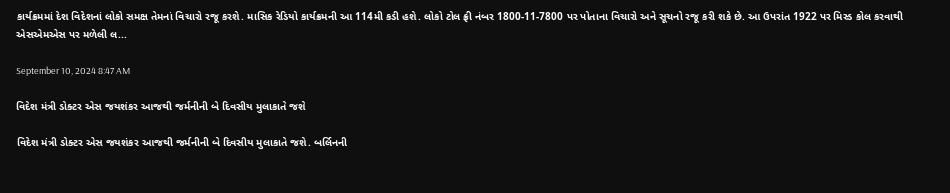કાર્યક્રમમાં દેશ વિદેશનાં લોકો સમક્ષ તેમનાં વિચારો રજૂ કરશે. માસિક રેડિયો કાર્યક્રમની આ 114મી કડી હશે. લોકો ટોલ ફ્રી નંબર 1800-11-7800 પર પોતાના વિચારો અને સૂચનો રજૂ કરી શકે છે. આ ઉપરાંત 1922 પર મિસ્ડ કોલ કરવાથી એસએમએસ પર મળેલી લ...

September 10, 2024 8:47 AM

વિદેશ મંત્રી ડોક્ટર એસ જયશંકર આજથી જર્મનીની બે દિવસીય મુલાકાતે જશે

વિદેશ મંત્રી ડોક્ટર એસ જયશંકર આજથી જર્મનીની બે દિવસીય મુલાકાતે જશે. બર્લિનની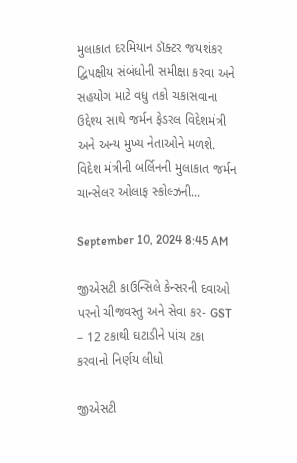મુલાકાત દરમિયાન ડૉક્ટર જયશંકર દ્વિપક્ષીય સંબંધોની સમીક્ષા કરવા અને સહયોગ માટે વધુ તકો ચકાસવાના ઉદ્દેશ્ય સાથે જર્મન ફેડરલ વિદેશમંત્રી અને અન્ય મુખ્ય નેતાઓને મળશે. વિદેશ મંત્રીની બર્લિનની મુલાકાત જર્મન ચાન્સેલર ઓલાફ સ્કોલ્ઝની...

September 10, 2024 8:45 AM

જીએસટી કાઉન્સિલે કેન્સરની દવાઓ પરનો ચીજવસ્તુ અને સેવા કર- GST – 12 ટકાથી ઘટાડીને પાંચ ટકા કરવાનો નિર્ણય લીધો

જીએસટી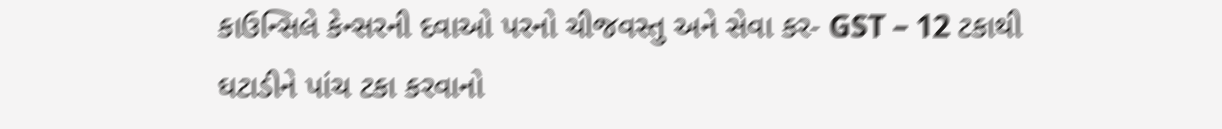કાઉન્સિલે કેન્સરની દવાઓ પરનો ચીજવસ્તુ અને સેવા કર- GST – 12 ટકાથી ઘટાડીને પાંચ ટકા કરવાનો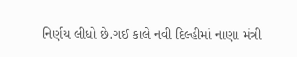નિર્ણય લીધો છે.ગઈ કાલે નવી દિલ્હીમાં નાણા મંત્રી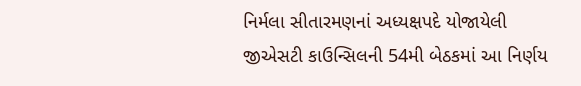નિર્મલા સીતારમણનાં અધ્યક્ષપદે યોજાયેલી જીએસટી કાઉન્સિલની 54મી બેઠકમાં આ નિર્ણય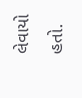લેવાયો હતો.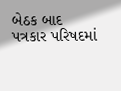બેઠક બાદ પત્રકાર પરિષદમાં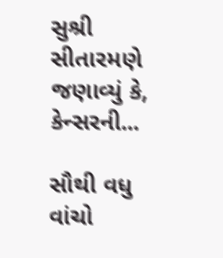સુશ્રી સીતારમણે જણાવ્યું કે, કેન્સરની...

સૌથી વધુ વાંચો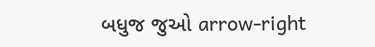બધુજ જુઓ arrow-right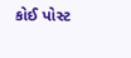કોઈ પોસ્ટ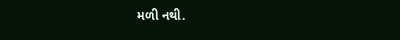મળી નથી.